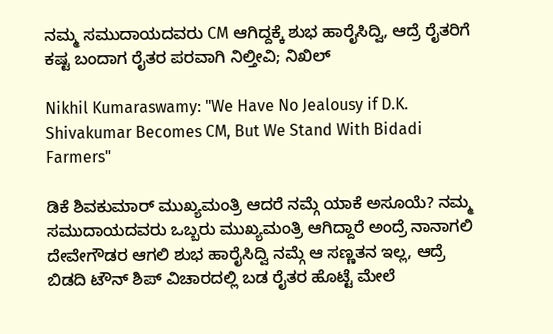ನಮ್ಮ ಸಮುದಾಯದವರು CM ಆಗಿದ್ದಕ್ಕೆ ಶುಭ ಹಾರೈಸಿದ್ವಿ, ಆದ್ರೆ ರೈತರಿಗೆ ಕಷ್ಟ ಬಂದಾಗ ರೈತರ ಪರವಾಗಿ ನಿಲ್ತೀವಿ; ನಿಖಿಲ್

Nikhil Kumaraswamy: "We Have No Jealousy if D.K. Shivakumar Becomes CM, But We Stand With Bidadi Farmers"

ಡಿಕೆ ಶಿವಕುಮಾರ್ ಮುಖ್ಯಮಂತ್ರಿ ಆದರೆ ನಮ್ಗೆ ಯಾಕೆ ಅಸೂಯೆ? ನಮ್ಮ ಸಮುದಾಯದವರು ಒಬ್ಬರು ಮುಖ್ಯಮಂತ್ರಿ ಆಗಿದ್ದಾರೆ ಅಂದ್ರೆ ನಾನಾಗಲಿ ದೇವೇಗೌಡರ ಆಗಲಿ ಶುಭ ಹಾರೈಸಿದ್ವಿ ನಮ್ಗೆ ಆ ಸಣ್ಣತನ ಇಲ್ಲ, ಆದ್ರೆ ಬಿಡದಿ ಟೌನ್ ಶಿಪ್ ವಿಚಾರದಲ್ಲಿ ಬಡ ರೈತರ ಹೊಟ್ಟೆ ಮೇಲೆ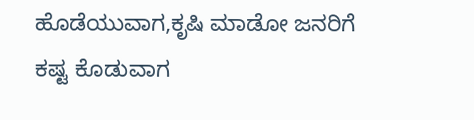ಹೊಡೆಯುವಾಗ,ಕೃಷಿ ಮಾಡೋ ಜನರಿಗೆ ಕಷ್ಟ ಕೊಡುವಾಗ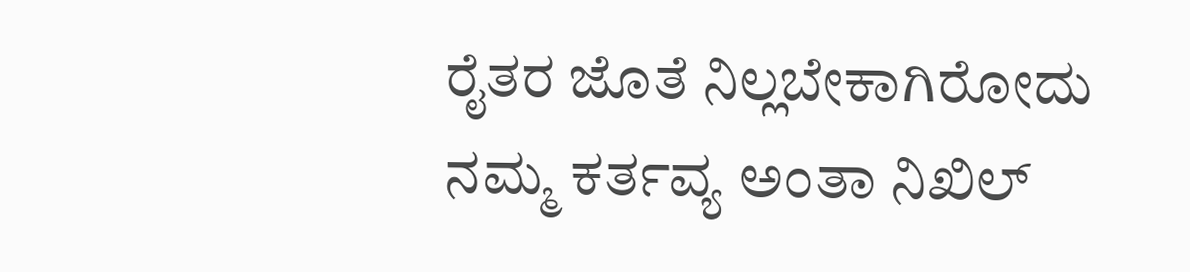ರೈತರ ಜೊತೆ ನಿಲ್ಲಬೇಕಾಗಿರೋದು ನಮ್ಮ ಕರ್ತವ್ಯ ಅಂತಾ ನಿಖಿಲ್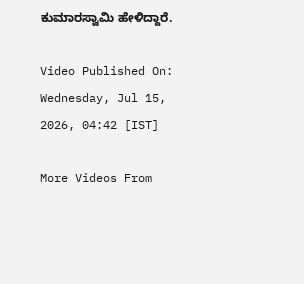ಕುಮಾರಸ್ವಾಮಿ ಹೇಳಿದ್ದಾರೆ.

Video Published On: Wednesday, Jul 15, 2026, 04:42 [IST]

More Videos From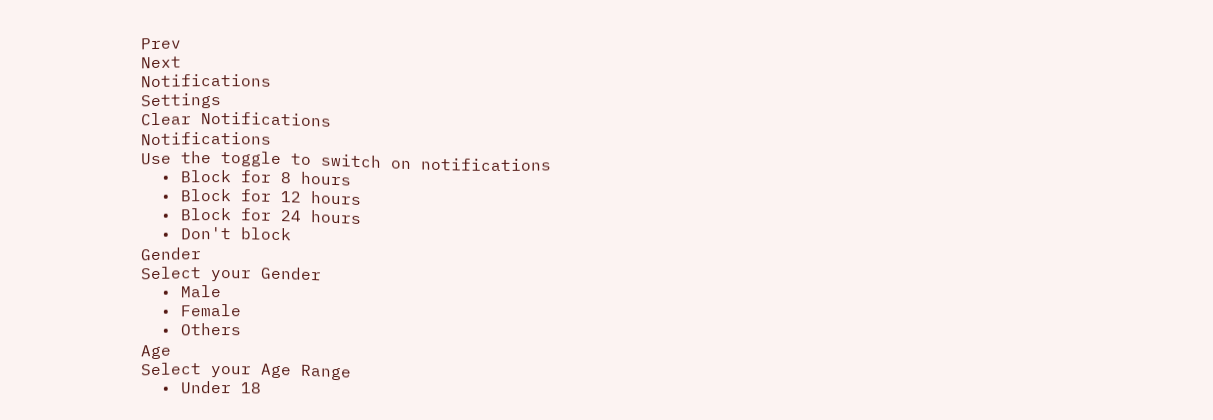Prev
Next
Notifications
Settings
Clear Notifications
Notifications
Use the toggle to switch on notifications
  • Block for 8 hours
  • Block for 12 hours
  • Block for 24 hours
  • Don't block
Gender
Select your Gender
  • Male
  • Female
  • Others
Age
Select your Age Range
  • Under 18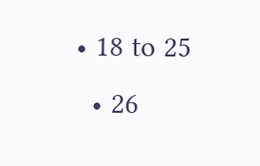• 18 to 25
  • 26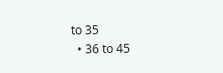to 35
  • 36 to 45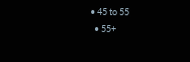• 45 to 55
  • 55+